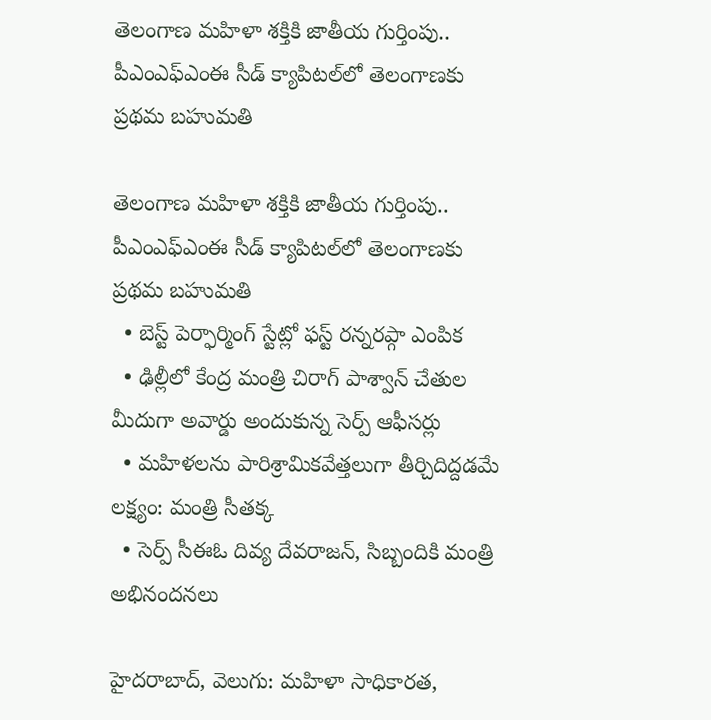తెలంగాణ మహిళా శక్తికి జాతీయ గుర్తింపు.. పీఎంఎఫ్ఎంఈ సీడ్ క్యాపిటల్‌‌లో తెలంగాణకు ప్రథమ బహుమతి

తెలంగాణ మహిళా శక్తికి జాతీయ గుర్తింపు.. పీఎంఎఫ్ఎంఈ సీడ్ క్యాపిటల్‌‌లో తెలంగాణకు ప్రథమ బహుమతి
  • బెస్ట్ పెర్ఫార్మింగ్ స్టేట్లో ఫస్ట్ రన్నరప్గా ఎంపిక
  • ఢిల్లీలో కేంద్ర మంత్రి చిరాగ్ పాశ్వాన్ చేతుల మీదుగా అవార్డు అందుకున్న సెర్ప్ ఆఫీసర్లు
  • మహిళలను పారిశ్రామికవేత్తలుగా తీర్చిదిద్దడమే లక్ష్యం: మంత్రి సీతక్క
  • సెర్ప్ సీఈఓ దివ్య దేవరాజన్, సిబ్బందికి మంత్రి అభినందనలు

హైదరాబాద్, వెలుగు: మహిళా సాధికారత,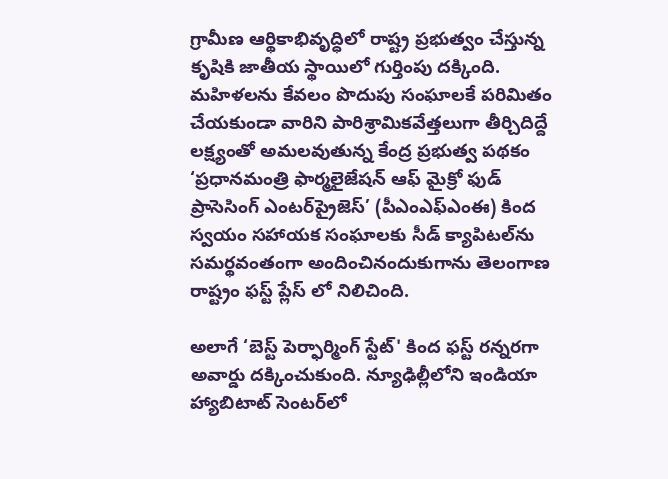గ్రామీణ ఆర్థికాభివృద్ధిలో రాష్ట్ర ప్రభుత్వం చేస్తున్న కృషికి జాతీయ స్థాయిలో గుర్తింపు దక్కింది. మహిళలను కేవలం పొదుపు సంఘాలకే పరిమితం చేయకుండా వారిని పారిశ్రామికవేత్తలుగా తీర్చిదిద్దే లక్ష్యంతో అమలవుతున్న కేంద్ర ప్రభుత్వ పథకం ‘ప్రధానమంత్రి ఫార్మలైజేషన్ ఆఫ్ మైక్రో ఫుడ్ ప్రాసెసింగ్ ఎంటర్‌‌ప్రైజెస్’ (పీఎంఎఫ్ఎంఈ) కింద స్వయం సహాయక సంఘాలకు సీడ్ క్యాపిటల్‌‌ను సమర్థవంతంగా అందించినందుకుగాను తెలంగాణ రాష్ట్రం ఫస్ట్ ప్లేస్ లో నిలిచింది.

అలాగే ‘బెస్ట్ పెర్ఫార్మింగ్ స్టేట్' కింద ఫస్ట్ రన్నరగా అవార్డు దక్కించుకుంది. న్యూఢిల్లీలోని ఇండియా హ్యాబిటాట్ సెంటర్‌‌లో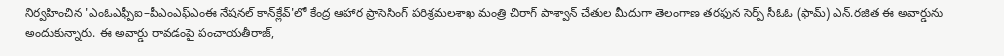నిర్వహించిన 'ఎంఓఎఫ్పీఐ–పీఎంఎఫ్ఎంఈ నేషనల్ కాన్‌‌క్లేవ్'లో కేంద్ర ఆహార ప్రాసెసింగ్ పరిశ్రమలశాఖ మంత్రి చిరాగ్ పాశ్వాన్ చేతుల మీదుగా తెలంగాణ తరఫున సెర్ప్ సీఓఓ (ఫామ్) ఎన్.రజిత ఈ అవార్డును అందుకున్నారు. ఈ అవార్డు రావడంపై పంచాయతీరాజ్,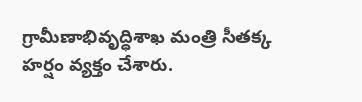గ్రామీణాభివృద్ధిశాఖ మంత్రి సీతక్క హర్షం వ్యక్తం చేశారు.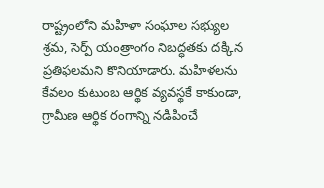రాష్ట్రంలోని మహిళా సంఘాల సభ్యుల శ్రమ, సెర్ప్ యంత్రాంగం నిబద్ధతకు దక్కిన ప్రతిఫలమని కొనియాడారు. మహిళలను కేవలం కుటుంబ ఆర్థిక వ్యవస్థకే కాకుండా, గ్రామీణ ఆర్థిక రంగాన్ని నడిపించే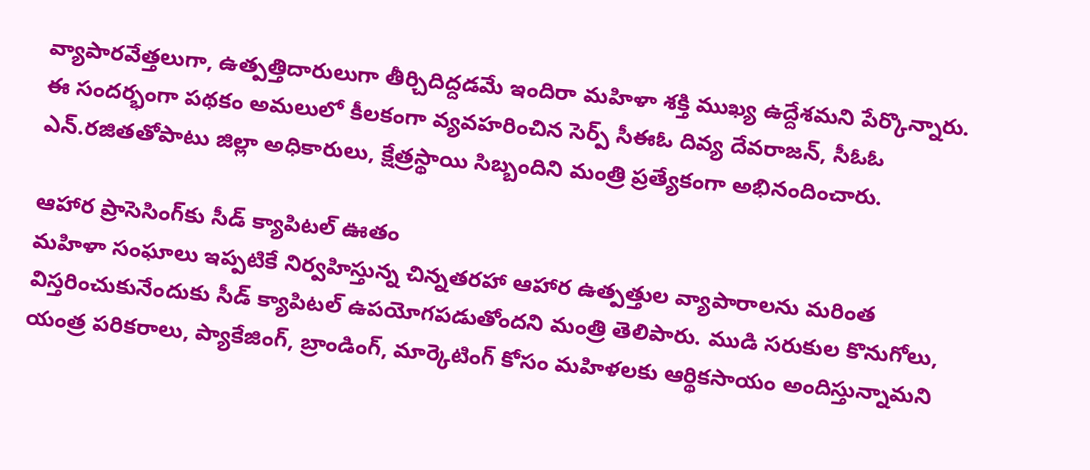వ్యాపారవేత్తలుగా, ఉత్పత్తిదారులుగా తీర్చిదిద్దడమే ఇందిరా మహిళా శక్తి ముఖ్య ఉద్దేశమని పేర్కొన్నారు. ఈ సందర్భంగా పథకం అమలులో కీలకంగా వ్యవహరించిన సెర్ప్ సీఈఓ దివ్య దేవరాజన్, సీఓఓ ఎన్.రజితతోపాటు జిల్లా అధికారులు, క్షేత్రస్థాయి సిబ్బందిని మంత్రి ప్రత్యేకంగా అభినందించారు.

ఆహార ప్రాసెసింగ్‌‌కు సీడ్ క్యాపిటల్ ఊతం
మహిళా సంఘాలు ఇప్పటికే నిర్వహిస్తున్న చిన్నతరహా ఆహార ఉత్పత్తుల వ్యాపారాలను మరింత విస్తరించుకునేందుకు సీడ్ క్యాపిటల్ ఉపయోగపడుతోందని మంత్రి తెలిపారు. ముడి సరుకుల కొనుగోలు, యంత్ర పరికరాలు, ప్యాకేజింగ్, బ్రాండింగ్, మార్కెటింగ్ కోసం మహిళలకు ఆర్థికసాయం అందిస్తున్నామని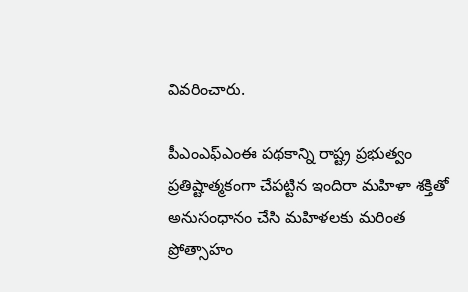వివరించారు.

పీఎంఎఫ్ఎంఈ పథకాన్ని రాష్ట్ర ప్రభుత్వం ప్రతిష్టాత్మకంగా చేపట్టిన ఇందిరా మహిళా శక్తితో అనుసంధానం చేసి మహిళలకు మరింత ప్రోత్సాహం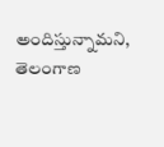అందిస్తున్నామని, తెలంగాణ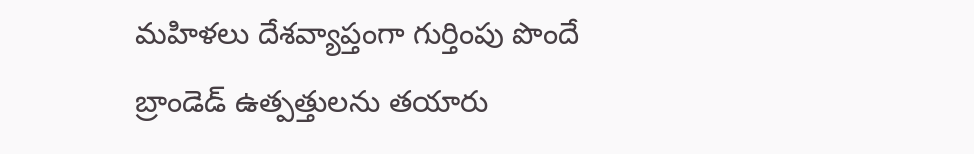మహిళలు దేశవ్యాప్తంగా గుర్తింపు పొందే బ్రాండెడ్ ఉత్పత్తులను తయారు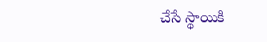చేసే స్థాయికి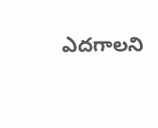ఎదగాలని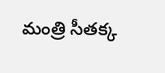మంత్రి సీతక్క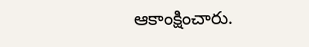ఆకాంక్షించారు.